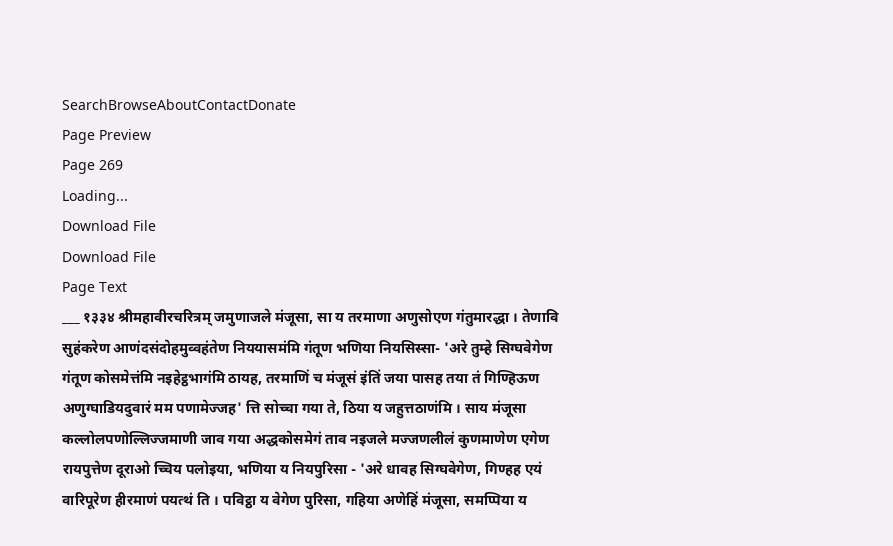SearchBrowseAboutContactDonate
Page Preview
Page 269
Loading...
Download File
Download File
Page Text
___ १३३४ श्रीमहावीरचरित्रम् जमुणाजले मंजूसा, सा य तरमाणा अणुसोएण गंतुमारद्धा । तेणावि सुहंकरेण आणंदसंदोहमुव्वहंतेण निययासमंमि गंतूण भणिया नियसिस्सा- 'अरे तुम्हे सिग्घवेगेण गंतूण कोसमेत्तंमि नइहेट्ठभागंमि ठायह, तरमाणिं च मंजूसं इंतिं जया पासह तया तं गिण्हिऊण अणुग्घाडियदुवारं मम पणामेज्जह' त्ति सोच्चा गया ते, ठिया य जहुत्तठाणंमि । साय मंजूसा कल्लोलपणोल्लिज्जमाणी जाव गया अद्धकोसमेगं ताव नइजले मज्जणलीलं कुणमाणेण एगेण रायपुत्तेण दूराओ च्चिय पलोइया, भणिया य नियपुरिसा - 'अरे धावह सिग्घवेगेण, गिण्हह एयं वारिपूरेण हीरमाणं पयत्थं ति । पविट्ठा य वेगेण पुरिसा, गहिया अणेहिं मंजूसा, समप्पिया य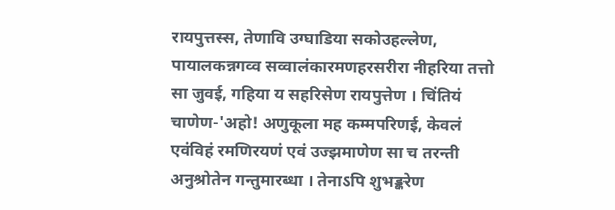रायपुत्तस्स, तेणावि उग्घाडिया सकोउहल्लेण, पायालकन्नगव्व सव्वालंकारमणहरसरीरा नीहरिया तत्तो सा जुवई, गहिया य सहरिसेण रायपुत्तेण । चिंतियं चाणेण-'अहो! अणुकूला मह कम्मपरिणई, केवलं एवंविहं रमणिरयणं एवं उज्झमाणेण सा च तरन्ती अनुश्रोतेन गन्तुमारब्धा । तेनाऽपि शुभङ्करेण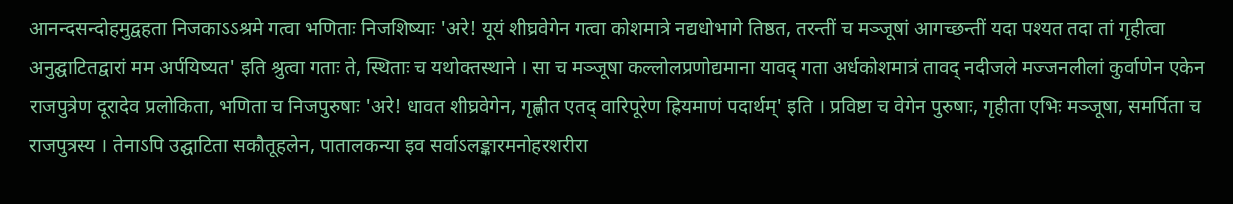आनन्दसन्दोहमुद्वहता निजकाऽऽश्रमे गत्वा भणिताः निजशिष्याः 'अरे! यूयं शीघ्रवेगेन गत्वा कोशमात्रे नद्यधोभागे तिष्ठत, तरन्तीं च मञ्जूषां आगच्छन्तीं यदा पश्यत तदा तां गृहीत्वा अनुद्घाटितद्वारां मम अर्पयिष्यत' इति श्रुत्वा गताः ते, स्थिताः च यथोक्तस्थाने । सा च मञ्जूषा कल्लोलप्रणोद्यमाना यावद् गता अर्धकोशमात्रं तावद् नदीजले मज्जनलीलां कुर्वाणेन एकेन राजपुत्रेण दूरादेव प्रलोकिता, भणिता च निजपुरुषाः 'अरे! धावत शीघ्रवेगेन, गृह्णीत एतद् वारिपूरेण ह्रियमाणं पदार्थम्' इति । प्रविष्टा च वेगेन पुरुषाः, गृहीता एभिः मञ्जूषा, समर्पिता च राजपुत्रस्य । तेनाऽपि उद्घाटिता सकौतूहलेन, पातालकन्या इव सर्वाऽलङ्कारमनोहरशरीरा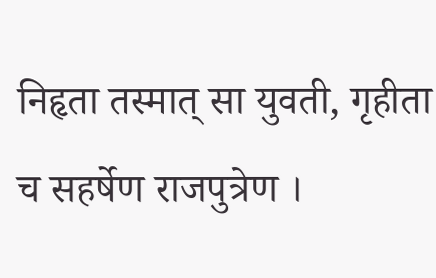निहृता तस्मात् सा युवती, गृहीता च सहर्षेण राजपुत्रेण ।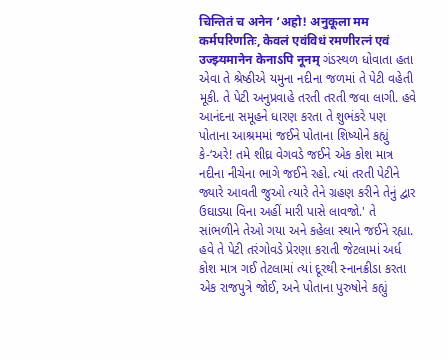चिन्तितं च अनेन ‘अहो! अनुकूला मम कर्मपरिणतिः, केवलं एवंविधं रमणीरत्नं एवं उज्झ्यमानेन केनाऽपि नूनम् ગંડસ્થળ ધોવાતા હતા એવા તે શ્રેષ્ઠીએ યમુના નદીના જળમાં તે પેટી વહેતી મૂકી. તે પેટી અનુપ્રવાહે તરતી તરતી જવા લાગી. હવે આનંદના સમૂહને ધારણ કરતા તે શુભંકરે પણ પોતાના આશ્રમમાં જઈને પોતાના શિષ્યોને કહ્યું કે-‘અરે! તમે શીઘ્ર વેગવડે જઈને એક કોશ માત્ર નદીના નીચેના ભાગે જઈને રહો. ત્યાં તરતી પેટીને જ્યારે આવતી જુઓ ત્યારે તેને ગ્રહણ કરીને તેનું દ્વાર ઉઘાડ્યા વિના અહીં મારી પાસે લાવજો.' તે સાંભળીને તેઓ ગયા અને કહેલા સ્થાને જઈને રહ્યા. હવે તે પેટી તરંગોવડે પ્રેરણા કરાતી જેટલામાં અર્ધ કોશ માત્ર ગઈ તેટલામાં ત્યાં દૂરથી સ્નાનક્રીડા કરતા એક રાજપુત્રે જોઈ, અને પોતાના પુરુષોને કહ્યું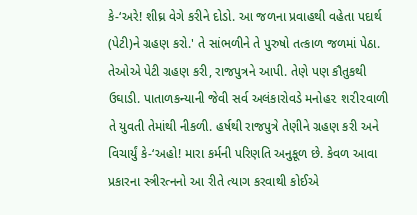કે-‘અરે! શીઘ્ર વેગે કરીને દોડો. આ જળના પ્રવાહથી વહેતા પદાર્થ (પેટી)ને ગ્રહણ કરો.' તે સાંભળીને તે પુરુષો તત્કાળ જળમાં પેઠા. તેઓએ પેટી ગ્રહણ કરી, રાજપુત્રને આપી. તેણે પણ કૌતુકથી ઉઘાડી. પાતાળકન્યાની જેવી સર્વ અલંકારોવડે મનોહ૨ શ૨ી૨વાળી તે યુવતી તેમાંથી નીકળી. હર્ષથી રાજપુત્રે તેણીને ગ્રહણ કરી અને વિચાર્યું કે-‘અહો! મારા કર્મની પરિણતિ અનુકૂળ છે. કેવળ આવા પ્રકારના સ્ત્રીરત્નનો આ રીતે ત્યાગ કરવાથી કોઈએ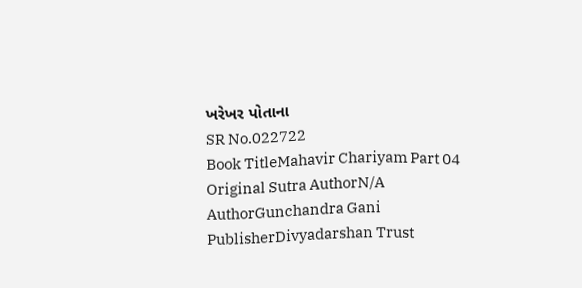ખરેખર પોતાના
SR No.022722
Book TitleMahavir Chariyam Part 04
Original Sutra AuthorN/A
AuthorGunchandra Gani
PublisherDivyadarshan Trust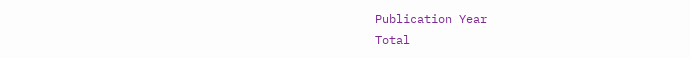Publication Year
Total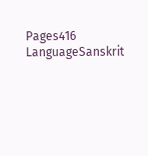Pages416
LanguageSanskrit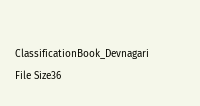ClassificationBook_Devnagari
File Size36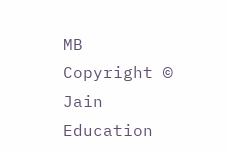MB
Copyright © Jain Education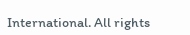International. All rights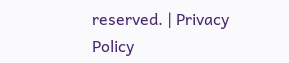reserved. | Privacy Policy